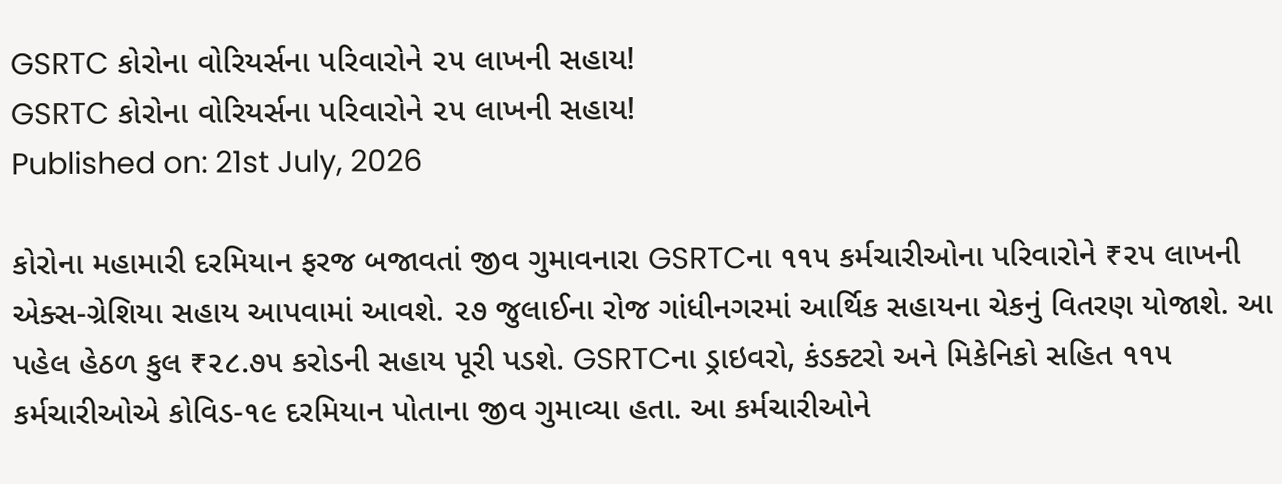GSRTC કોરોના વોરિયર્સના પરિવારોને ૨૫ લાખની સહાય!
GSRTC કોરોના વોરિયર્સના પરિવારોને ૨૫ લાખની સહાય!
Published on: 21st July, 2026

કોરોના મહામારી દરમિયાન ફરજ બજાવતાં જીવ ગુમાવનારા GSRTCના ૧૧૫ કર્મચારીઓના પરિવારોને ₹૨૫ લાખની એક્સ-ગ્રેશિયા સહાય આપવામાં આવશે. ૨૭ જુલાઈના રોજ ગાંધીનગરમાં આર્થિક સહાયના ચેકનું વિતરણ યોજાશે. આ પહેલ હેઠળ કુલ ₹૨૮.૭૫ કરોડની સહાય પૂરી પડશે. GSRTCના ડ્રાઇવરો, કંડક્ટરો અને મિકેનિકો સહિત ૧૧૫ કર્મચારીઓએ કોવિડ-૧૯ દરમિયાન પોતાના જીવ ગુમાવ્યા હતા. આ કર્મચારીઓને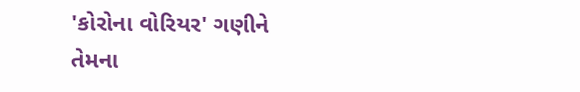'કોરોના વોરિયર' ગણીને તેમના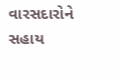વારસદારોને સહાય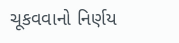ચૂકવવાનો નિર્ણય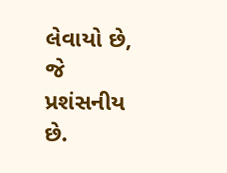લેવાયો છે, જે પ્રશંસનીય છે.